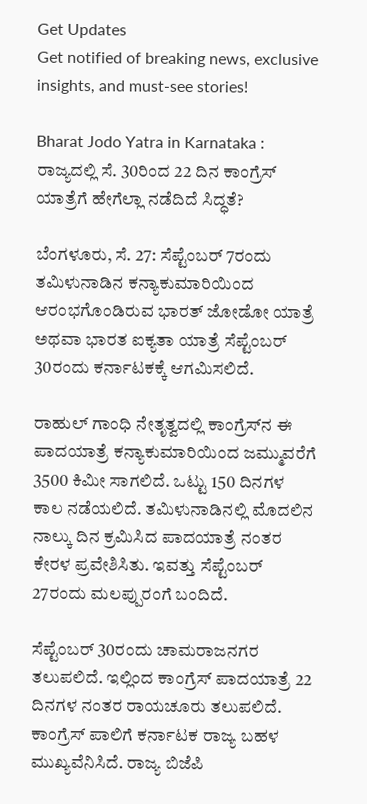Get Updates
Get notified of breaking news, exclusive insights, and must-see stories!

Bharat Jodo Yatra in Karnataka : ರಾಜ್ಯದಲ್ಲಿ ಸೆ. 30ರಿಂದ 22 ದಿನ ಕಾಂಗ್ರೆಸ್ ಯಾತ್ರೆಗೆ ಹೇಗೆಲ್ಲಾ ನಡೆದಿದೆ ಸಿದ್ಧತೆ?

ಬೆಂಗಳೂರು, ಸೆ. 27: ಸೆಪ್ಟೆಂಬರ್ 7ರಂದು ತಮಿಳುನಾಡಿನ ಕನ್ಯಾಕುಮಾರಿಯಿಂದ ಆರಂಭಗೊಂಡಿರುವ ಭಾರತ್ ಜೋಡೋ ಯಾತ್ರೆ ಅಥವಾ ಭಾರತ ಐಕ್ಯತಾ ಯಾತ್ರೆ ಸೆಪ್ಟೆಂಬರ್ 30ರಂದು ಕರ್ನಾಟಕಕ್ಕೆ ಆಗಮಿಸಲಿದೆ.

ರಾಹುಲ್ ಗಾಂಧಿ ನೇತೃತ್ವದಲ್ಲಿ ಕಾಂಗ್ರೆಸ್‌ನ ಈ ಪಾದಯಾತ್ರೆ ಕನ್ಯಾಕುಮಾರಿಯಿಂದ ಜಮ್ಮುವರೆಗೆ 3500 ಕಿಮೀ ಸಾಗಲಿದೆ. ಒಟ್ಟು 150 ದಿನಗಳ ಕಾಲ ನಡೆಯಲಿದೆ. ತಮಿಳುನಾಡಿನಲ್ಲಿ ಮೊದಲಿನ ನಾಲ್ಕು ದಿನ ಕ್ರಮಿಸಿದ ಪಾದಯಾತ್ರೆ ನಂತರ ಕೇರಳ ಪ್ರವೇಶಿಸಿತು. ಇವತ್ತು ಸೆಪ್ಟೆಂಬರ್ 27ರಂದು ಮಲಪ್ಪುರಂಗೆ ಬಂದಿದೆ.

ಸೆಪ್ಟೆಂಬರ್ 30ರಂದು ಚಾಮರಾಜನಗರ ತಲುಪಲಿದೆ. ಇಲ್ಲಿಂದ ಕಾಂಗ್ರೆಸ್ ಪಾದಯಾತ್ರೆ 22 ದಿನಗಳ ನಂತರ ರಾಯಚೂರು ತಲುಪಲಿದೆ. ಕಾಂಗ್ರೆಸ್ ಪಾಲಿಗೆ ಕರ್ನಾಟಕ ರಾಜ್ಯ ಬಹಳ ಮುಖ್ಯವೆನಿಸಿದೆ. ರಾಜ್ಯ ಬಿಜೆಪಿ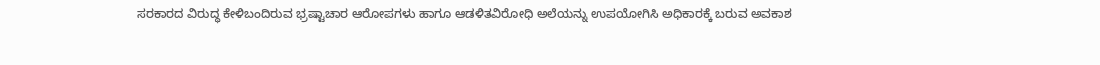ಸರಕಾರದ ವಿರುದ್ಧ ಕೇಳಿಬಂದಿರುವ ಭ್ರಷ್ಟಾಚಾರ ಆರೋಪಗಳು ಹಾಗೂ ಆಡಳಿತವಿರೋಧಿ ಅಲೆಯನ್ನು ಉಪಯೋಗಿಸಿ ಅಧಿಕಾರಕ್ಕೆ ಬರುವ ಅವಕಾಶ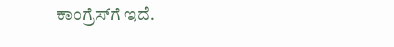ಕಾಂಗ್ರೆಸ್‌ಗೆ ಇದೆ.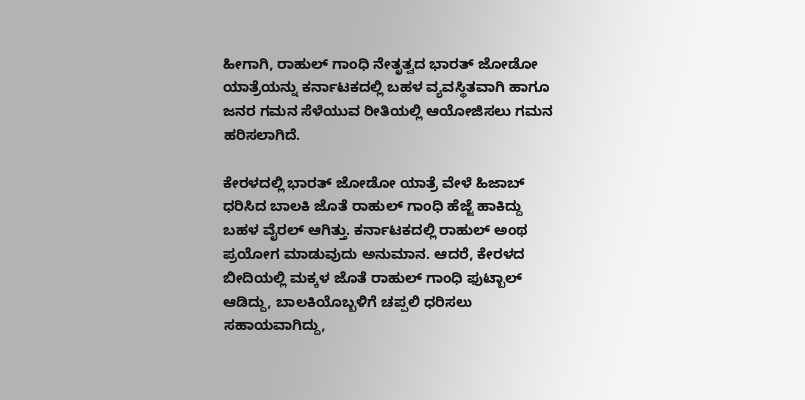ಹೀಗಾಗಿ, ರಾಹುಲ್ ಗಾಂಧಿ ನೇತೃತ್ವದ ಭಾರತ್ ಜೋಡೋ ಯಾತ್ರೆಯನ್ನು ಕರ್ನಾಟಕದಲ್ಲಿ ಬಹಳ ವ್ಯವಸ್ಥಿತವಾಗಿ ಹಾಗೂ ಜನರ ಗಮನ ಸೆಳೆಯುವ ರೀತಿಯಲ್ಲಿ ಆಯೋಜಿಸಲು ಗಮನ ಹರಿಸಲಾಗಿದೆ.

ಕೇರಳದಲ್ಲಿ ಭಾರತ್ ಜೋಡೋ ಯಾತ್ರೆ ವೇಳೆ ಹಿಜಾಬ್ ಧರಿಸಿದ ಬಾಲಕಿ ಜೊತೆ ರಾಹುಲ್ ಗಾಂಧಿ ಹೆಜ್ಜೆ ಹಾಕಿದ್ದು ಬಹಳ ವೈರಲ್ ಆಗಿತ್ತು. ಕರ್ನಾಟಕದಲ್ಲಿ ರಾಹುಲ್ ಅಂಥ ಪ್ರಯೋಗ ಮಾಡುವುದು ಅನುಮಾನ. ಆದರೆ, ಕೇರಳದ ಬೀದಿಯಲ್ಲಿ ಮಕ್ಕಳ ಜೊತೆ ರಾಹುಲ್ ಗಾಂಧಿ ಫುಟ್ಬಾಲ್ ಆಡಿದ್ದು, ಬಾಲಕಿಯೊಬ್ಬಳಿಗೆ ಚಪ್ಪಲಿ ಧರಿಸಲು ಸಹಾಯವಾಗಿದ್ದು,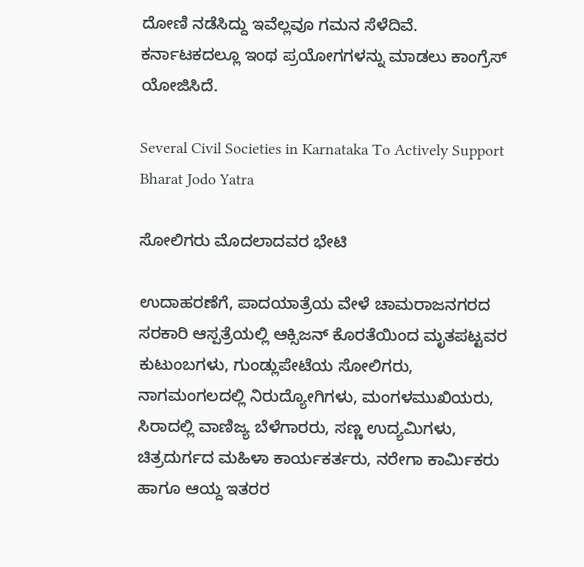ದೋಣಿ ನಡೆಸಿದ್ದು ಇವೆಲ್ಲವೂ ಗಮನ ಸೆಳೆದಿವೆ. ಕರ್ನಾಟಕದಲ್ಲೂ ಇಂಥ ಪ್ರಯೋಗಗಳನ್ನು ಮಾಡಲು ಕಾಂಗ್ರೆಸ್ ಯೋಜಿಸಿದೆ.

Several Civil Societies in Karnataka To Actively Support Bharat Jodo Yatra

ಸೋಲಿಗರು ಮೊದಲಾದವರ ಭೇಟಿ

ಉದಾಹರಣೆಗೆ, ಪಾದಯಾತ್ರೆಯ ವೇಳೆ ಚಾಮರಾಜನಗರದ ಸರಕಾರಿ ಆಸ್ಪತ್ರೆಯಲ್ಲಿ ಆಕ್ಸಿಜನ್ ಕೊರತೆಯಿಂದ ಮೃತಪಟ್ಟವರ ಕುಟುಂಬಗಳು, ಗುಂಡ್ಲುಪೇಟೆಯ ಸೋಲಿಗರು, ನಾಗಮಂಗಲದಲ್ಲಿ ನಿರುದ್ಯೋಗಿಗಳು, ಮಂಗಳಮುಖಿಯರು, ಸಿರಾದಲ್ಲಿ ವಾಣಿಜ್ಯ ಬೆಳೆಗಾರರು, ಸಣ್ಣ ಉದ್ಯಮಿಗಳು, ಚಿತ್ರದುರ್ಗದ ಮಹಿಳಾ ಕಾರ್ಯಕರ್ತರು, ನರೇಗಾ ಕಾರ್ಮಿಕರು ಹಾಗೂ ಆಯ್ದ ಇತರರ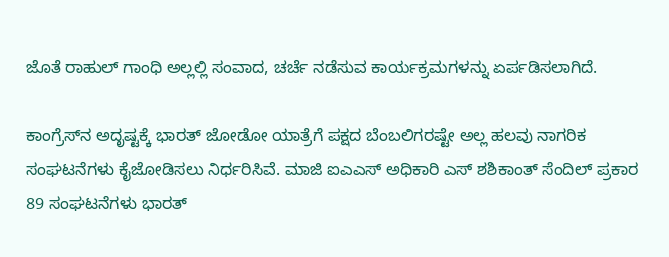ಜೊತೆ ರಾಹುಲ್ ಗಾಂಧಿ ಅಲ್ಲಲ್ಲಿ ಸಂವಾದ, ಚರ್ಚೆ ನಡೆಸುವ ಕಾರ್ಯಕ್ರಮಗಳನ್ನು ಏರ್ಪಡಿಸಲಾಗಿದೆ.

ಕಾಂಗ್ರೆಸ್‌ನ ಅದೃಷ್ಟಕ್ಕೆ ಭಾರತ್ ಜೋಡೋ ಯಾತ್ರೆಗೆ ಪಕ್ಷದ ಬೆಂಬಲಿಗರಷ್ಟೇ ಅಲ್ಲ ಹಲವು ನಾಗರಿಕ ಸಂಘಟನೆಗಳು ಕೈಜೋಡಿಸಲು ನಿರ್ಧರಿಸಿವೆ. ಮಾಜಿ ಐಎಎಸ್ ಅಧಿಕಾರಿ ಎಸ್ ಶಶಿಕಾಂತ್ ಸೆಂದಿಲ್ ಪ್ರಕಾರ 89 ಸಂಘಟನೆಗಳು ಭಾರತ್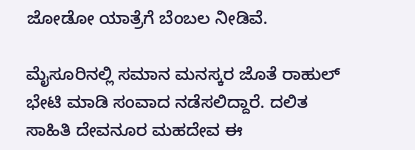ಜೋಡೋ ಯಾತ್ರೆಗೆ ಬೆಂಬಲ ನೀಡಿವೆ.

ಮೈಸೂರಿನಲ್ಲಿ ಸಮಾನ ಮನಸ್ಕರ ಜೊತೆ ರಾಹುಲ್ ಭೇಟಿ ಮಾಡಿ ಸಂವಾದ ನಡೆಸಲಿದ್ದಾರೆ. ದಲಿತ ಸಾಹಿತಿ ದೇವನೂರ ಮಹದೇವ ಈ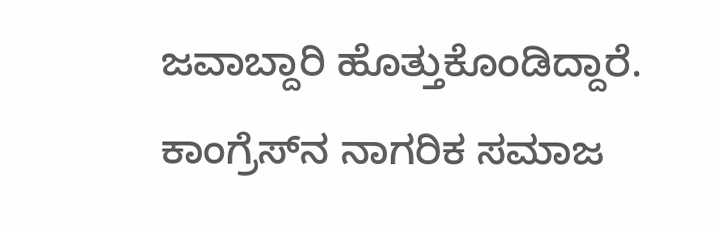ಜವಾಬ್ದಾರಿ ಹೊತ್ತುಕೊಂಡಿದ್ದಾರೆ. ಕಾಂಗ್ರೆಸ್‌ನ ನಾಗರಿಕ ಸಮಾಜ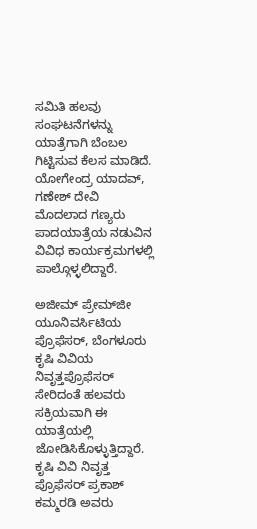ಸಮಿತಿ ಹಲವು ಸಂಘಟನೆಗಳನ್ನು ಯಾತ್ರೆಗಾಗಿ ಬೆಂಬಲ ಗಿಟ್ಟಿಸುವ ಕೆಲಸ ಮಾಡಿದೆ. ಯೋಗೇಂದ್ರ ಯಾದವ್, ಗಣೇಶ್ ದೇವಿ ಮೊದಲಾದ ಗಣ್ಯರು ಪಾದಯಾತ್ರೆಯ ನಡುವಿನ ವಿವಿಧ ಕಾರ್ಯಕ್ರಮಗಳಲ್ಲಿ ಪಾಲ್ಗೊಳ್ಳಲಿದ್ದಾರೆ.

ಅಜೀಮ್ ಪ್ರೇಮ್‌ಜೀ ಯೂನಿವರ್ಸಿಟಿಯ ಪ್ರೊಫೆಸರ್, ಬೆಂಗಳೂರು ಕೃಷಿ ವಿವಿಯ ನಿವೃತ್ತಪ್ರೊಫೆಸರ್ ಸೇರಿದಂತೆ ಹಲವರು ಸಕ್ರಿಯವಾಗಿ ಈ ಯಾತ್ರೆಯಲ್ಲಿ ಜೋಡಿಸಿಕೊಳ್ಳುತ್ತಿದ್ದಾರೆ. ಕೃಷಿ ವಿವಿ ನಿವೃತ್ತ ಪ್ರೊಫೆಸರ್ ಪ್ರಕಾಶ್ ಕಮ್ಮರಡಿ ಅವರು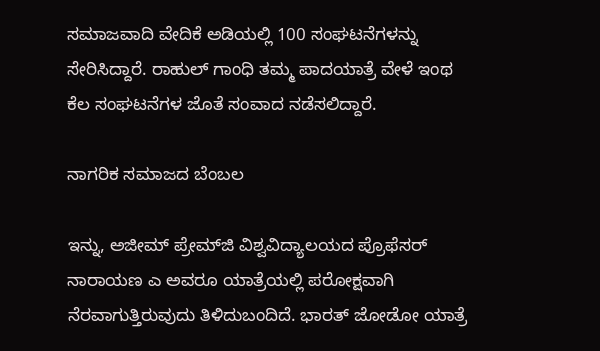ಸಮಾಜವಾದಿ ವೇದಿಕೆ ಅಡಿಯಲ್ಲಿ 100 ಸಂಘಟನೆಗಳನ್ನು ಸೇರಿಸಿದ್ದಾರೆ. ರಾಹುಲ್ ಗಾಂಧಿ ತಮ್ಮ ಪಾದಯಾತ್ರೆ ವೇಳೆ ಇಂಥ ಕೆಲ ಸಂಘಟನೆಗಳ ಜೊತೆ ಸಂವಾದ ನಡೆಸಲಿದ್ದಾರೆ.

ನಾಗರಿಕ ಸಮಾಜದ ಬೆಂಬಲ

ಇನ್ನು, ಅಜೀಮ್ ಪ್ರೇಮ್‌ಜಿ ವಿಶ್ವವಿದ್ಯಾಲಯದ ಪ್ರೊಫೆಸರ್ ನಾರಾಯಣ ಎ ಅವರೂ ಯಾತ್ರೆಯಲ್ಲಿ ಪರೋಕ್ಷವಾಗಿ ನೆರವಾಗುತ್ತಿರುವುದು ತಿಳಿದುಬಂದಿದೆ. ಭಾರತ್ ಜೋಡೋ ಯಾತ್ರೆ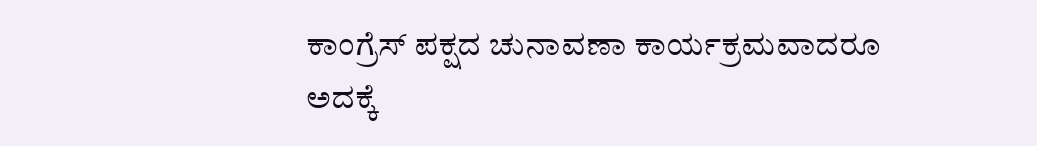ಕಾಂಗ್ರೆಸ್ ಪಕ್ಷದ ಚುನಾವಣಾ ಕಾರ್ಯಕ್ರಮವಾದರೂ ಅದಕ್ಕೆ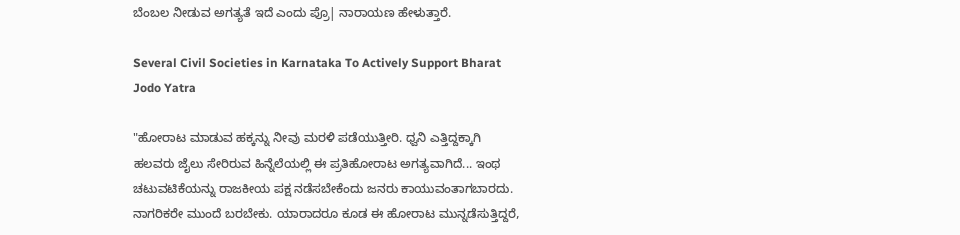ಬೆಂಬಲ ನೀಡುವ ಅಗತ್ಯತೆ ಇದೆ ಎಂದು ಪ್ರೊ| ನಾರಾಯಣ ಹೇಳುತ್ತಾರೆ.

Several Civil Societies in Karnataka To Actively Support Bharat Jodo Yatra

"ಹೋರಾಟ ಮಾಡುವ ಹಕ್ಕನ್ನು ನೀವು ಮರಳಿ ಪಡೆಯುತ್ತೀರಿ. ಧ್ವನಿ ಎತ್ತಿದ್ದಕ್ಕಾಗಿ ಹಲವರು ಜೈಲು ಸೇರಿರುವ ಹಿನ್ನೆಲೆಯಲ್ಲಿ ಈ ಪ್ರತಿಹೋರಾಟ ಅಗತ್ಯವಾಗಿದೆ... ಇಂಥ ಚಟುವಟಿಕೆಯನ್ನು ರಾಜಕೀಯ ಪಕ್ಷ ನಡೆಸಬೇಕೆಂದು ಜನರು ಕಾಯುವಂತಾಗಬಾರದು. ನಾಗರಿಕರೇ ಮುಂದೆ ಬರಬೇಕು. ಯಾರಾದರೂ ಕೂಡ ಈ ಹೋರಾಟ ಮುನ್ನಡೆಸುತ್ತಿದ್ದರೆ,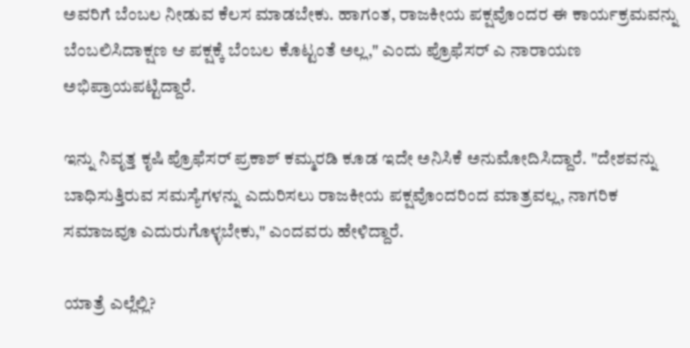ಅವರಿಗೆ ಬೆಂಬಲ ನೀಡುವ ಕೆಲಸ ಮಾಡಬೇಕು. ಹಾಗಂತ, ರಾಜಕೀಯ ಪಕ್ಷವೊಂದರ ಈ ಕಾರ್ಯಕ್ರಮವನ್ನು ಬೆಂಬಲಿಸಿದಾಕ್ಷಣ ಆ ಪಕ್ಷಕ್ಕೆ ಬೆಂಬಲ ಕೊಟ್ಟಂತೆ ಅಲ್ಲ," ಎಂದು ಪ್ರೊಫೆಸರ್ ಎ ನಾರಾಯಣ ಅಭಿಪ್ರಾಯಪಟ್ಟಿದ್ದಾರೆ.

ಇನ್ನು ನಿವೃತ್ತ ಕೃಷಿ ಪ್ರೊಫೆಸರ್ ಪ್ರಕಾಶ್ ಕಮ್ಮರಡಿ ಕೂಡ ಇದೇ ಅನಿಸಿಕೆ ಅನುಮೋದಿಸಿದ್ದಾರೆ. "ದೇಶವನ್ನು ಬಾಧಿಸುತ್ತಿರುವ ಸಮಸ್ಯೆಗಳನ್ನು ಎದುರಿಸಲು ರಾಜಕೀಯ ಪಕ್ಷವೊಂದರಿಂದ ಮಾತ್ರವಲ್ಲ, ನಾಗರಿಕ ಸಮಾಜವೂ ಎದುರುಗೊಳ್ಳಬೇಕು," ಎಂದವರು ಹೇಳಿದ್ದಾರೆ.

ಯಾತ್ರೆ ಎಲ್ಲೆಲ್ಲಿ?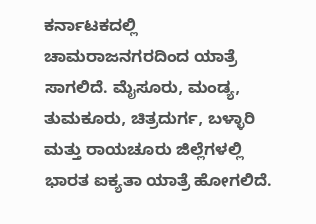ಕರ್ನಾಟಕದಲ್ಲಿ ಚಾಮರಾಜನಗರದಿಂದ ಯಾತ್ರೆ ಸಾಗಲಿದೆ. ಮೈಸೂರು, ಮಂಡ್ಯ, ತುಮಕೂರು, ಚಿತ್ರದುರ್ಗ, ಬಳ್ಳಾರಿ ಮತ್ತು ರಾಯಚೂರು ಜಿಲ್ಲೆಗಳಲ್ಲಿ ಭಾರತ ಐಕ್ಯತಾ ಯಾತ್ರೆ ಹೋಗಲಿದೆ.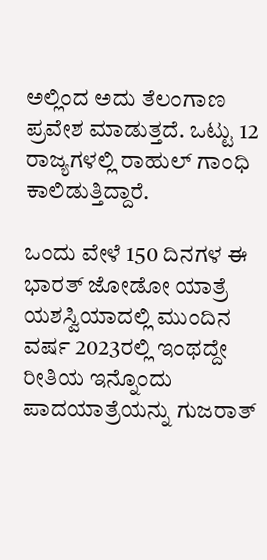ಅಲ್ಲಿಂದ ಅದು ತೆಲಂಗಾಣ ಪ್ರವೇಶ ಮಾಡುತ್ತದೆ. ಒಟ್ಟು 12 ರಾಜ್ಯಗಳಲ್ಲಿ ರಾಹುಲ್ ಗಾಂಧಿ ಕಾಲಿಡುತ್ತಿದ್ದಾರೆ.

ಒಂದು ವೇಳೆ 150 ದಿನಗಳ ಈ ಭಾರತ್ ಜೋಡೋ ಯಾತ್ರೆ ಯಶಸ್ವಿಯಾದಲ್ಲಿ ಮುಂದಿನ ವರ್ಷ 2023ರಲ್ಲಿ ಇಂಥದ್ದೇ ರೀತಿಯ ಇನ್ನೊಂದು ಪಾದಯಾತ್ರೆಯನ್ನು ಗುಜರಾತ್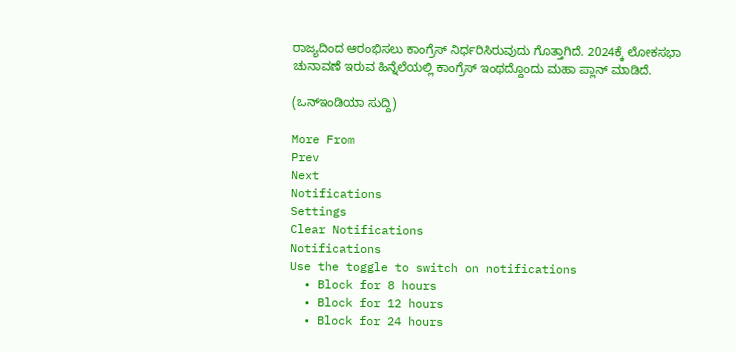ರಾಜ್ಯದಿಂದ ಆರಂಭಿಸಲು ಕಾಂಗ್ರೆಸ್ ನಿರ್ಧರಿಸಿರುವುದು ಗೊತ್ತಾಗಿದೆ. 2024ಕ್ಕೆ ಲೋಕಸಭಾ ಚುನಾವಣೆ ಇರುವ ಹಿನ್ನೆಲೆಯಲ್ಲಿ ಕಾಂಗ್ರೆಸ್ ಇಂಥದ್ದೊಂದು ಮಹಾ ಪ್ಲಾನ್ ಮಾಡಿದೆ.

(ಒನ್ಇಂಡಿಯಾ ಸುದ್ದಿ)

More From
Prev
Next
Notifications
Settings
Clear Notifications
Notifications
Use the toggle to switch on notifications
  • Block for 8 hours
  • Block for 12 hours
  • Block for 24 hours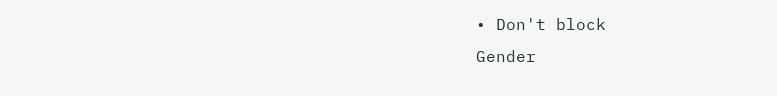• Don't block
Gender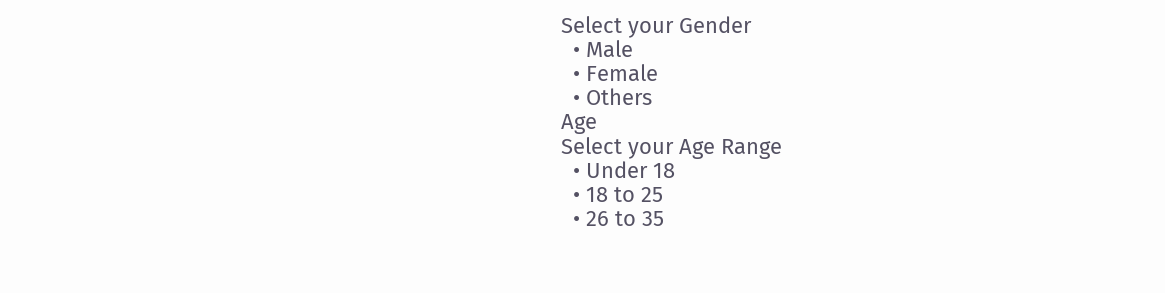Select your Gender
  • Male
  • Female
  • Others
Age
Select your Age Range
  • Under 18
  • 18 to 25
  • 26 to 35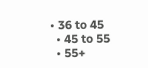• 36 to 45
  • 45 to 55
  • 55+